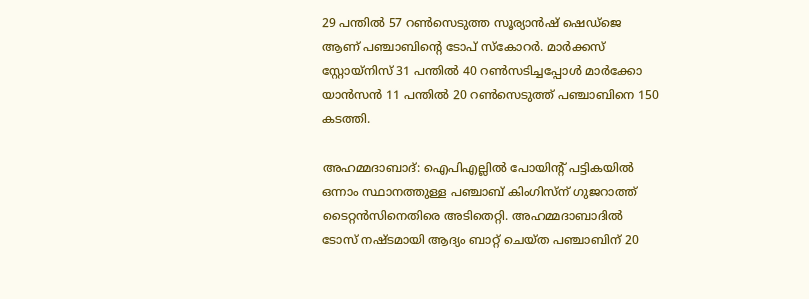29 പന്തില്‍ 57 റണ്‍സെടുത്ത സൂര്യാന്‍ഷ് ഷെഡ്ജെ ആണ് പഞ്ചാബിന്‍റെ ടോപ് സ്കോറര്‍. മാര്‍ക്കസ് സ്റ്റോയ്നിസ് 31 പന്തില്‍ 40 റണ്‍സടിച്ചപ്പോള്‍ മാര്‍ക്കോ യാന്‍സന്‍ 11 പന്തില്‍ 20 റണ്‍സെടുത്ത് പഞ്ചാബിനെ 150 കടത്തി.

അഹമ്മദാബാദ്: ഐപിഎല്ലില്‍ പോയിന്‍റ് പട്ടികയില്‍ ഒന്നാം സ്ഥാനത്തുള്ള പഞ്ചാബ് കിംഗിസ്ന് ഗുജറാത്ത് ടൈറ്റൻസിനെതിരെ അടിതെറ്റി. അഹമ്മദാബാദില്‍ ടോസ് നഷ്ടമായി ആദ്യം ബാറ്റ് ചെയ്ത പഞ്ചാബിന് 20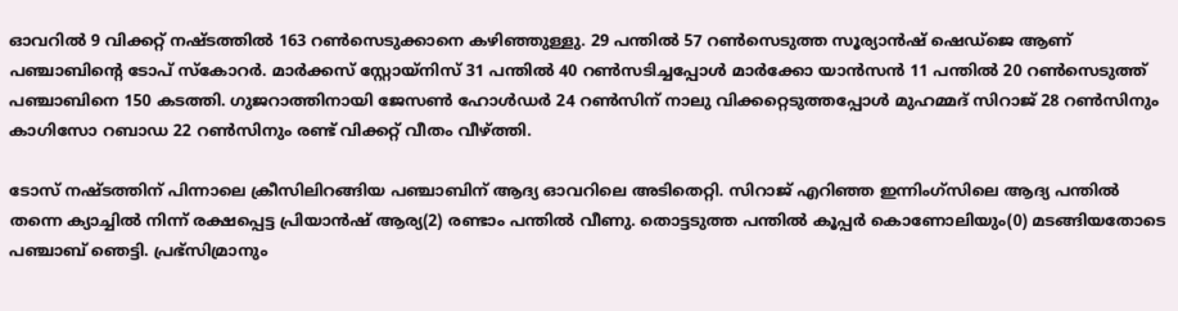ഓവറില്‍ 9 വിക്കറ്റ് നഷ്ടത്തില്‍ 163 റണ്‍സെടുക്കാനെ കഴിഞ്ഞുള്ളു. 29 പന്തില്‍ 57 റണ്‍സെടുത്ത സൂര്യാന്‍ഷ് ഷെഡ്ജെ ആണ് പഞ്ചാബിന്‍റെ ടോപ് സ്കോറര്‍. മാര്‍ക്കസ് സ്റ്റോയ്നിസ് 31 പന്തില്‍ 40 റണ്‍സടിച്ചപ്പോള്‍ മാര്‍ക്കോ യാന്‍സന്‍ 11 പന്തില്‍ 20 റണ്‍സെടുത്ത് പഞ്ചാബിനെ 150 കടത്തി. ഗുജറാത്തിനായി ജേസണ്‍ ഹോള്‍ഡര്‍ 24 റണ്‍സിന് നാലു വിക്കറ്റെടുത്തപ്പോള്‍ മുഹമ്മദ് സിറാജ് 28 റണ്‍സിനും കാഗിസോ റബാഡ 22 റണ്‍സിനും രണ്ട് വിക്കറ്റ് വീതം വീഴ്ത്തി.

ടോസ് നഷ്ടത്തിന് പിന്നാലെ ക്രീസിലിറങ്ങിയ പഞ്ചാബിന് ആദ്യ ഓവറിലെ അടിതെറ്റി. സിറാജ് എറിഞ്ഞ ഇന്നിംഗ്സിലെ ആദ്യ പന്തില്‍ തന്നെ ക്യാച്ചില്‍ നിന്ന് രക്ഷപ്പെട്ട പ്രിയാന്‍ഷ് ആര്യ(2) രണ്ടാം പന്തില്‍ വീണു. തൊട്ടടുത്ത പന്തില്‍ കൂപ്പര്‍ കൊണോലിയും(0) മടങ്ങിയതോടെ പഞ്ചാബ് ഞെട്ടി. പ്രഭ്‌സിമ്രാനും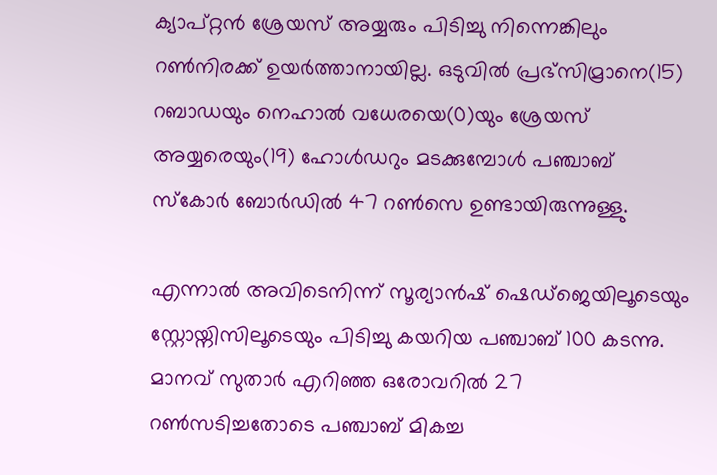ക്യാപ്റ്റൻ ശ്രേയസ് അയ്യരും പിടിച്ചു നിന്നെങ്കിലും റണ്‍നിരക്ക് ഉയര്‍ത്താനായില്ല. ഒടുവില്‍ പ്രഭ്‌സിമ്രാനെ(15) റബാഡയും നെഹാല്‍ വധേരയെ(0)യും ശ്രേയസ് അയ്യരെയും(19) ഹോള്‍ഡറും മടക്കുമ്പോള്‍ പഞ്ചാബ് സ്കോര്‍ ബോര്‍ഡില്‍ 47 റണ്‍സെ ഉണ്ടായിരുന്നുള്ളു.

എന്നാല്‍ അവിടെനിന്ന് സൂര്യാന്‍ഷ് ഷെഡ്ജെയിലൂടെയും സ്റ്റോയ്നിസിലൂടെയും പിടിച്ചു കയറിയ പഞ്ചാബ് 100 കടന്നു. മാനവ് സുതാര്‍ എറിഞ്ഞ ഒരോവറില്‍ 27 റണ്‍സടിച്ചതോടെ പഞ്ചാബ് മികച്ച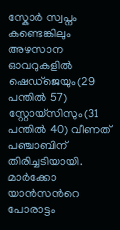സ്കോര്‍ സ്വപ്നം കണ്ടെങ്കിലും അഴസാന ഓവറുകളില്‍ ഷെഡ്ജെയും(29 പന്തില്‍ 57) സ്റ്റോയ്സിസും(31 പന്തില്‍ 40) വീണത് പഞ്ചാബിന് തിരിച്ചടിയായി. മാര്‍ക്കോ യാന്‍സന്‍റെ പോരാട്ടം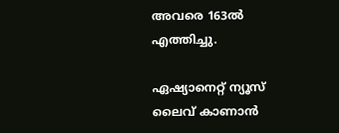അവരെ 163ല്‍ എത്തിച്ചു.

ഏഷ്യാനെറ്റ് ന്യൂസ് ലൈവ് കാണാന്‍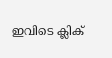ഇവിടെ ക്ലിക്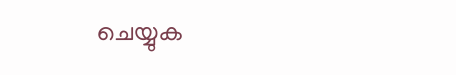ചെയ്യുക